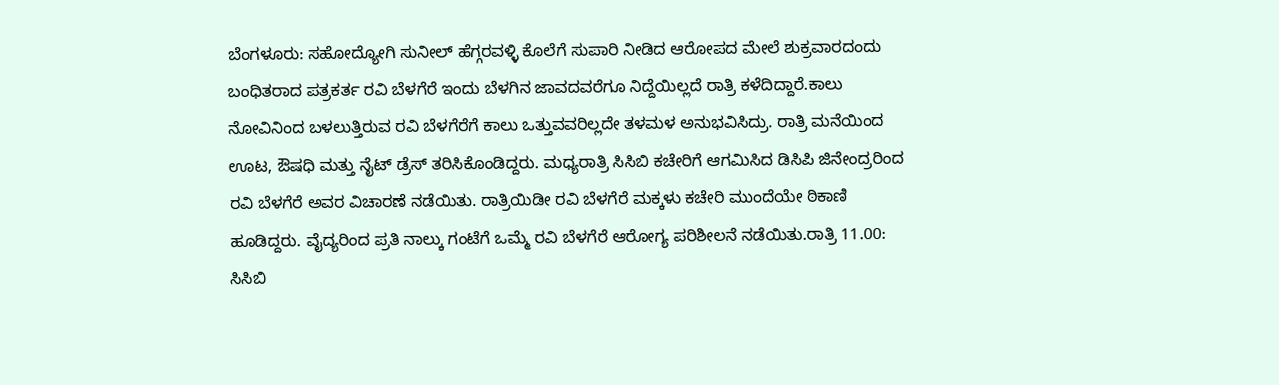ಬೆಂಗಳೂರು: ಸಹೋದ್ಯೋಗಿ ಸುನೀಲ್ ಹೆಗ್ಗರವಳ್ಳಿ ಕೊಲೆಗೆ ಸುಪಾರಿ ನೀಡಿದ ಆರೋಪದ ಮೇಲೆ ಶುಕ್ರವಾರದಂದು ಬಂಧಿತರಾದ ಪತ್ರಕರ್ತ ರವಿ ಬೆಳಗೆರೆ ಇಂದು ಬೆಳಗಿನ ಜಾವದವರೆಗೂ ನಿದ್ದೆಯಿಲ್ಲದೆ ರಾತ್ರಿ ಕಳೆದಿದ್ದಾರೆ.ಕಾಲು ನೋವಿನಿಂದ ಬಳಲುತ್ತಿರುವ ರವಿ ಬೆಳಗೆರೆಗೆ ಕಾಲು ಒತ್ತುವವರಿಲ್ಲದೇ ತಳಮಳ ಅನುಭವಿಸಿದ್ರು. ರಾತ್ರಿ ಮನೆಯಿಂದ ಊಟ, ಔಷಧಿ ಮತ್ತು ನೈಟ್ ಡ್ರೆಸ್ ತರಿಸಿಕೊಂಡಿದ್ದರು. ಮಧ್ಯರಾತ್ರಿ ಸಿಸಿಬಿ ಕಚೇರಿಗೆ ಆಗಮಿಸಿದ ಡಿಸಿಪಿ ಜಿನೇಂದ್ರರಿಂದ ರವಿ ಬೆಳಗೆರೆ ಅವರ ವಿಚಾರಣೆ ನಡೆಯಿತು. ರಾತ್ರಿಯಿಡೀ ರವಿ ಬೆಳಗೆರೆ ಮಕ್ಕಳು ಕಚೇರಿ ಮುಂದೆಯೇ ಠಿಕಾಣಿ ಹೂಡಿದ್ದರು. ವೈದ್ಯರಿಂದ ಪ್ರತಿ ನಾಲ್ಕು ಗಂಟೆಗೆ ಒಮ್ಮೆ ರವಿ ಬೆಳಗೆರೆ ಆರೋಗ್ಯ ಪರಿಶೀಲನೆ ನಡೆಯಿತು.ರಾತ್ರಿ 11.00: ಸಿಸಿಬಿ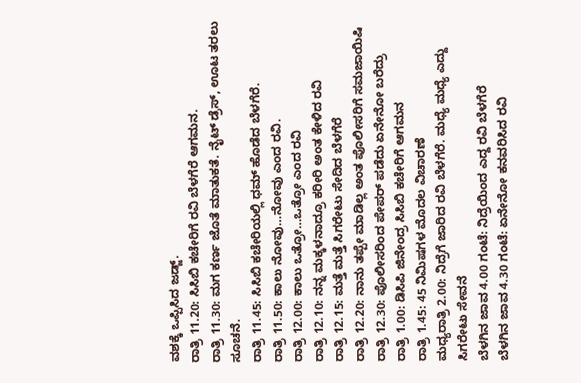ವಶಕ್ಕೆ ಒಪ್ಪಿಸಿದ ಜಡ್ಜ್.
ರಾತ್ರಿ 11.20: ಸಿಸಿಬಿ ಕಚೇರಿಗೆ ರವಿ ಬೆಳಗೆರೆ ಆಗಮನ.
ರಾತ್ರಿ 11.30: ಮಗ ಕರ್ಣ ಜೊತೆ ಮಾತುಕತೆ. ನೈಟ್ ಡ್ರೆಸ್, ಊಟ ತರಲು ಸೂಚನೆ.
ರಾತ್ರಿ 11.45: ಸಿಸಿಬಿ ಕಚೇರಿಯಲ್ಲಿ ಧಮ್ ಹೊಡೆದ ಬೆಳಗೆರೆ.
ರಾತ್ರಿ 11.50: ಕಾಲು ನೋವು…ನೋವು ಎಂದ ರವಿ.
ರಾತ್ರಿ 12.00: ಕಾಲು ಒತ್ರೋ…ಒತ್ರೋ ಎಂದ ರವಿ
ರಾತ್ರಿ 12.10: ನನ್ನ ಮಕ್ಕಳನಾದ್ರೂ ಕರೀರಿ ಅಂತ ಕೇಳಿದ ರವಿ
ರಾತ್ರಿ 12.15: ಮತ್ತೆ ಮತ್ತೆ ಸಿಗರೇಟು ಸೇದಿದ ಬೆಳಗೆರೆ
ರಾತ್ರಿ 12.20: ನಾನು ತಪ್ಪೇ ಮಾಡಿಲ್ಲ ಅಂತ ಪೊಲೀಸರಿಗೆ ಸಮಜಾಯಿಷಿ
ರಾತ್ರಿ 12.30: ಪೊಲೀಸರಿಂದ ಪೇಪರ್ ಪಡೆದು ಏನೇನೋ ಬರೆದ್ರು
ರಾತ್ರಿ 1.00: ಡಿಸಿಪಿ ಜಿನೇಂದ್ರ ಸಿಸಿಬಿ ಕಚೇರಿಗೆ ಆಗಮನ
ರಾತ್ರಿ 1.45: 45 ನಿಮಿಷಗಳ ಮೊದಲ ವಿಚಾರಣೆ
ಮಧ್ಯರಾತ್ರಿ 2.00: ನಿದ್ರೆಗೆ ಜಾರಿದ ರವಿ ಬೆಳಗೆರೆ. ಮಧ್ಯೆ ಮಧ್ಯೆ ಎದ್ದು ಸಿಗರೇಟು ಸೇವನೆ
ಬೆಳಗಿನ ಜಾವ 4.00 ಗಂಟೆ: ನಿದ್ರೆಯಿಂದ ಎದ್ದ ರವಿ ಬೆಳಗೆರೆ
ಬೆಳಗಿನ ಜಾವ 4.30 ಗಂಟೆ: ಏನೇನೋ ಕನವರಿಸಿದ ರವಿ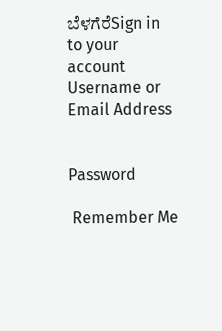ಬೆಳಗೆರೆSign in to your account
Username or Email Address


Password

 Remember Me